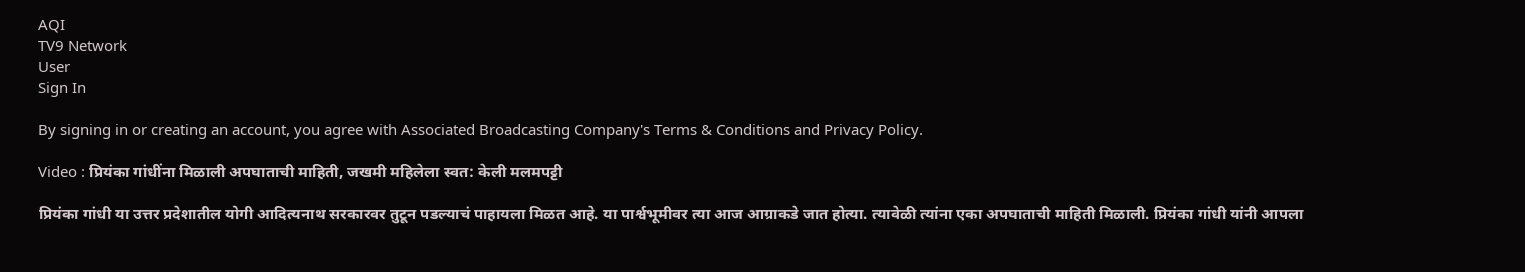AQI
TV9 Network
User
Sign In

By signing in or creating an account, you agree with Associated Broadcasting Company's Terms & Conditions and Privacy Policy.

Video : प्रियंका गांधींना मिळाली अपघाताची माहिती, जखमी महिलेला स्वत: केली मलमपट्टी

प्रियंका गांधी या उत्तर प्रदेशातील योगी आदित्यनाथ सरकारवर तुटून पडल्याचं पाहायला मिळत आहे. या पार्श्वभूमीवर त्या आज आग्राकडे जात होत्या. त्यावेळी त्यांना एका अपघाताची माहिती मिळाली. प्रियंका गांधी यांनी आपला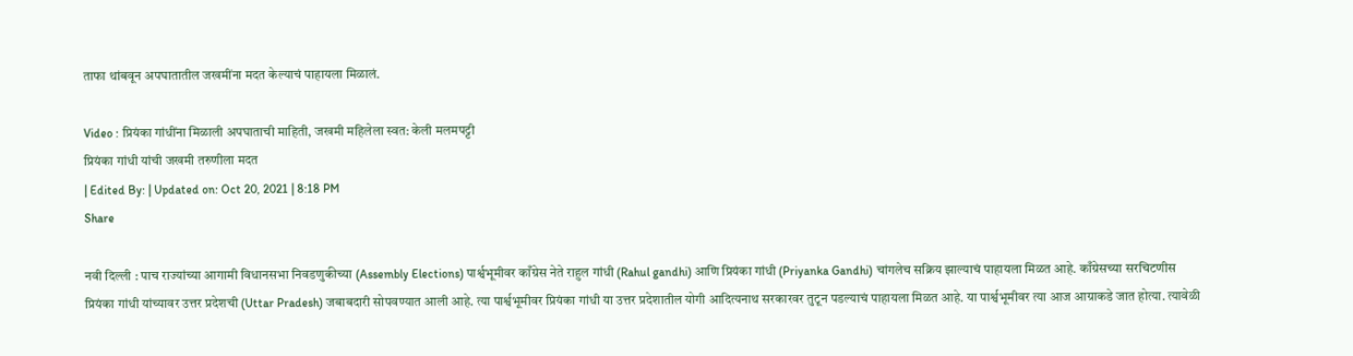ताफा थांबवून अपघातातील जखमींना मदत केल्याचं पाहायला मिळालं.

Video : प्रियंका गांधींना मिळाली अपघाताची माहिती, जखमी महिलेला स्वत: केली मलमपट्टी
प्रियंका गांधी यांची जखमी तरुणीला मदत
| Edited By: | Updated on: Oct 20, 2021 | 8:18 PM
Share

नवी दिल्ली : पाच राज्यांच्या आगामी विधानसभा निवडणुकीच्या (Assembly Elections) पार्श्वभूमीवर काँग्रेस नेते राहुल गांधी (Rahul gandhi) आणि प्रियंका गांधी (Priyanka Gandhi) चांगलेच सक्रिय झाल्याचं पाहायला मिळत आहे. काँग्रेसच्या सरचिटणीस प्रियंका गांधी यांच्यावर उत्तर प्रदेशची (Uttar Pradesh) जबाबदारी सोपवण्यात आली आहे. त्या पार्श्वभूमीवर प्रियंका गांधी या उत्तर प्रदेशातील योगी आदित्यनाथ सरकारवर तुटून पडल्याचं पाहायला मिळत आहे. या पार्श्वभूमीवर त्या आज आग्राकडे जात होत्या. त्यावेळी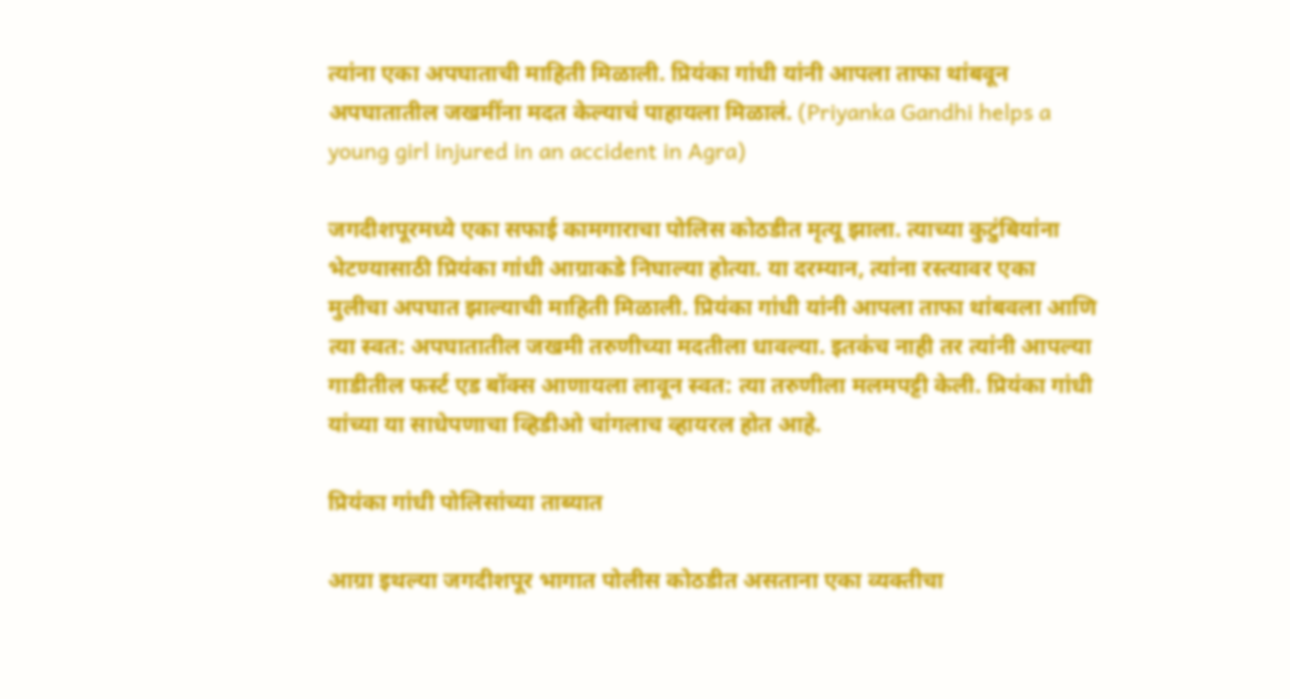त्यांना एका अपघाताची माहिती मिळाली. प्रियंका गांधी यांनी आपला ताफा थांबवून अपघातातील जखमींना मदत केल्याचं पाहायला मिळालं. (Priyanka Gandhi helps a young girl injured in an accident in Agra)

जगदीशपूरमध्ये एका सफाई कामगाराचा पोलिस कोठडीत मृत्यू झाला. त्याच्या कुटुंबियांना भेटण्यासाठी प्रियंका गांधी आग्राकडे निघाल्या होत्या. या दरम्यान, त्यांना रस्त्यावर एका मुलीचा अपघात झाल्याची माहिती मिळाली. प्रियंका गांधी यांनी आपला ताफा थांबवला आणि त्या स्वत: अपघातातील जखमी तरुणीच्या मदतीला धावल्या. इतकंच नाही तर त्यांनी आपल्या गाडीतील फर्स्ट एड बॉक्स आणायला लावून स्वत: त्या तरुणीला मलमपट्टी केली. प्रियंका गांधी यांच्या या साधेपणाचा व्हिडीओ चांगलाच व्हायरल होत आहे.

प्रियंका गांधी पोलिसांच्या ताब्यात

आग्रा इथल्या जगदीशपूर भागात पोलीस कोठडीत असताना एका व्यक्तीचा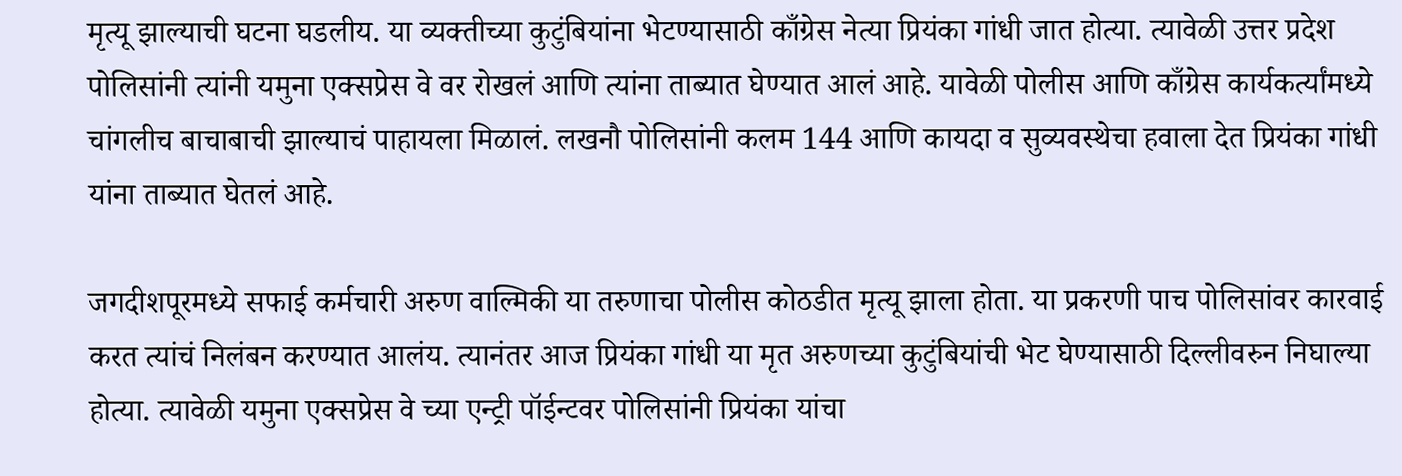मृत्यू झाल्याची घटना घडलीय. या व्यक्तीच्या कुटुंबियांना भेटण्यासाठी काँग्रेस नेत्या प्रियंका गांधी जात होत्या. त्यावेळी उत्तर प्रदेश पोलिसांनी त्यांनी यमुना एक्सप्रेस वे वर रोखलं आणि त्यांना ताब्यात घेण्यात आलं आहे. यावेळी पोलीस आणि काँग्रेस कार्यकर्त्यांमध्ये चांगलीच बाचाबाची झाल्याचं पाहायला मिळालं. लखनौ पोलिसांनी कलम 144 आणि कायदा व सुव्यवस्थेचा हवाला देत प्रियंका गांधी यांना ताब्यात घेतलं आहे.

जगदीशपूरमध्ये सफाई कर्मचारी अरुण वाल्मिकी या तरुणाचा पोलीस कोठडीत मृत्यू झाला होता. या प्रकरणी पाच पोलिसांवर कारवाई करत त्यांचं निलंबन करण्यात आलंय. त्यानंतर आज प्रियंका गांधी या मृत अरुणच्या कुटुंबियांची भेट घेण्यासाठी दिल्लीवरुन निघाल्या होत्या. त्यावेळी यमुना एक्सप्रेस वे च्या एन्ट्री पॉईन्टवर पोलिसांनी प्रियंका यांचा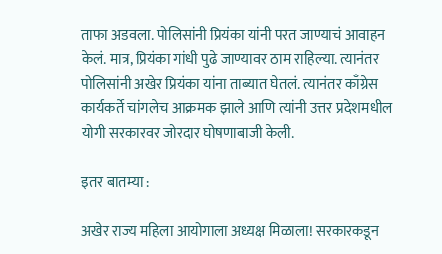ताफा अडवला. पोलिसांनी प्रियंका यांनी परत जाण्याचं आवाहन केलं. मात्र, प्रियंका गांधी पुढे जाण्यावर ठाम राहिल्या. त्यानंतर पोलिसांनी अखेर प्रियंका यांना ताब्यात घेतलं. त्यानंतर काँग्रेस कार्यकर्ते चांगलेच आक्रमक झाले आणि त्यांनी उत्तर प्रदेशमधील योगी सरकारवर जोरदार घोषणाबाजी केली.

इतर बातम्या :

अखेर राज्य महिला आयोगाला अध्यक्ष मिळाला! सरकारकडून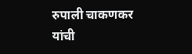रुपाली चाकणकर यांची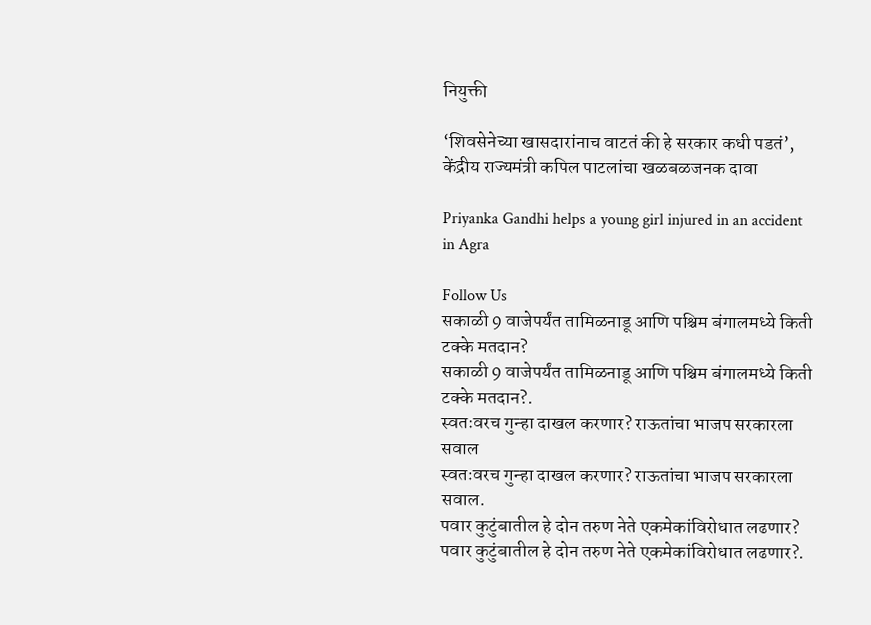नियुक्ती

‘शिवसेनेच्या खासदारांनाच वाटतं की हे सरकार कधी पडतं’, केंद्रीय राज्यमंत्री कपिल पाटलांचा खळबळजनक दावा

Priyanka Gandhi helps a young girl injured in an accident in Agra

Follow Us
सकाळी 9 वाजेपर्यंत तामिळनाडू आणि पश्चिम बंगालमध्ये किती टक्के मतदान?
सकाळी 9 वाजेपर्यंत तामिळनाडू आणि पश्चिम बंगालमध्ये किती टक्के मतदान?.
स्वतःवरच गुन्हा दाखल करणार? राऊतांचा भाजप सरकारला सवाल
स्वतःवरच गुन्हा दाखल करणार? राऊतांचा भाजप सरकारला सवाल.
पवार कुटुंबातील हे दोन तरुण नेते एकमेकांविरोधात लढणार?
पवार कुटुंबातील हे दोन तरुण नेते एकमेकांविरोधात लढणार?.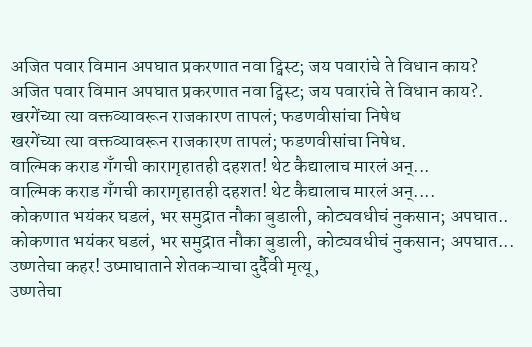अजित पवार विमान अपघात प्रकरणात नवा ट्विस्ट; जय पवारांचे ते विधान काय?
अजित पवार विमान अपघात प्रकरणात नवा ट्विस्ट; जय पवारांचे ते विधान काय?.
खरगेंच्या त्या वक्तव्यावरून राजकारण तापलं; फडणवीसांचा निषेध
खरगेंच्या त्या वक्तव्यावरून राजकारण तापलं; फडणवीसांचा निषेध.
वाल्मिक कराड गँगची कारागृहातही दहशत! थेट कैद्यालाच मारलं अन्...
वाल्मिक कराड गँगची कारागृहातही दहशत! थेट कैद्यालाच मारलं अन्....
कोकणात भयंकर घडलं, भर समुद्रात नौका बुडाली, कोट्यवधीचं नुकसान; अपघात..
कोकणात भयंकर घडलं, भर समुद्रात नौका बुडाली, कोट्यवधीचं नुकसान; अपघात...
उष्णतेचा कहर! उष्माघाताने शेतकऱ्याचा दुर्दैवी मृत्यू,
उष्णतेचा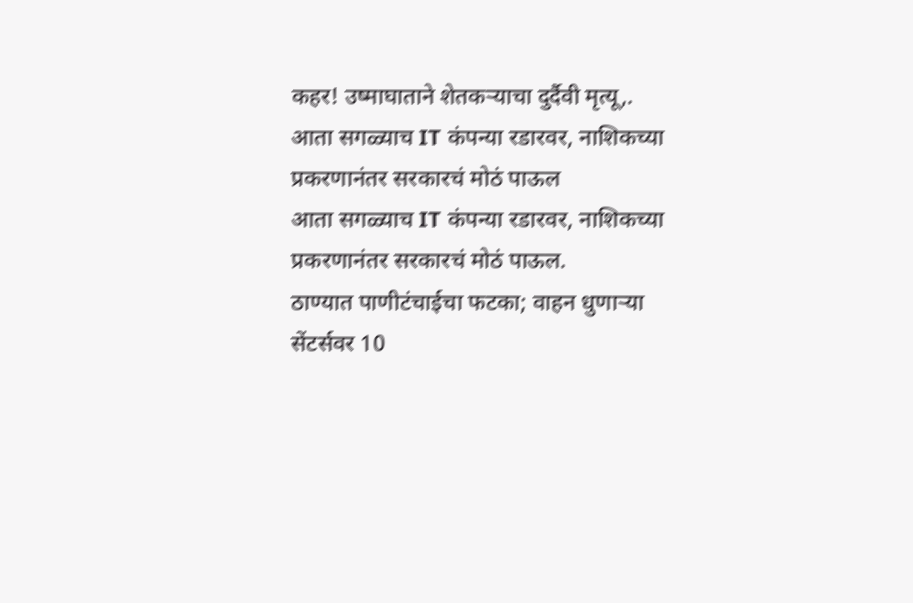कहर! उष्माघाताने शेतकऱ्याचा दुर्दैवी मृत्यू,.
आता सगळ्याच IT कंपन्या रडारवर, नाशिकच्या प्रकरणानंतर सरकारचं मोठं पाऊल
आता सगळ्याच IT कंपन्या रडारवर, नाशिकच्या प्रकरणानंतर सरकारचं मोठं पाऊल.
ठाण्यात पाणीटंचाईचा फटका; वाहन धुणाऱ्या सेंटर्सवर 10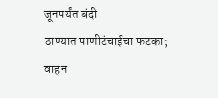जूनपर्यंत बंदी
ठाण्यात पाणीटंचाईचा फटका; वाहन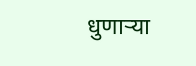धुणाऱ्या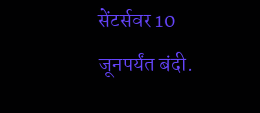सेंटर्सवर 10 जूनपर्यंत बंदी.